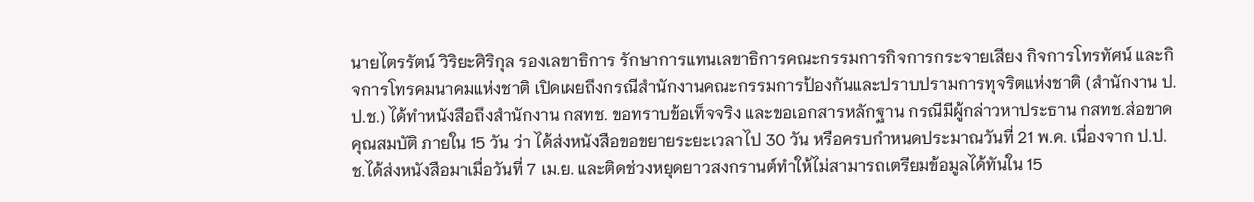นายไตรรัตน์ วิริยะศิริกุล รองเลขาธิการ รักษาการแทนเลขาธิการคณะกรรมการกิจการกระจายเสียง กิจการโทรทัศน์ และกิจการโทรคมนาคมแห่งชาติ เปิดเผยถึงกรณีสำนักงานคณะกรรมการป้องกันและปราบปรามการทุจริตแห่งชาติ (สำนักงาน ป.ป.ช.) ได้ทำหนังสือถึงสำนักงาน กสทช. ขอทราบข้อเท็จจริง และขอเอกสารหลักฐาน กรณีมีผู้กล่าวหาประธาน กสทช.ส่อขาดคุณสมบัติ ภายใน 15 วัน ว่า ได้ส่งหนังสือขอขยายระยะเวลาไป 30 วัน หรือครบกำหนดประมาณวันที่ 21 พ.ค. เนื่องจาก ป.ป.ช.ได้ส่งหนังสือมาเมื่อวันที่ 7 เม.ย. และติดช่วงหยุดยาวสงกรานต์ทำให้ไม่สามารถเตรียมข้อมูลได้ทันใน 15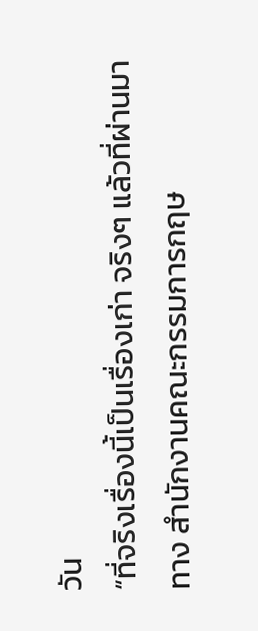วัน
“ที่จริงเรื่องนี้เป็นเรื่องเก่า จริงๆ แล้วที่ผ่านมาทาง สำนักงานคณะกรรมการกฤษ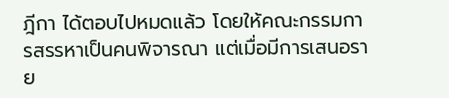ฎีกา ได้ตอบไปหมดแล้ว โดยให้คณะกรรมการสรรหาเป็นคนพิจารณา แต่เมื่อมีการเสนอราย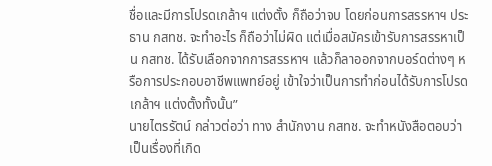ชื่อและมีการโปรดเกล้าฯ แต่งตั้ง ก็ถือว่าจบ โดยก่อนการสรรหาฯ ประธาน กสทช. จะทำอะไร ก็ถือว่าไม่ผิด แต่เมื่อสมัครเข้ารับการสรรหาเป็น กสทช. ได้รับเลือกจากการสรรหาฯ แล้วก็ลาออกจากบอร์ดต่างๆ หรือการประกอบอาชีพแพทย์อยู่ เข้าใจว่าเป็นการทำก่อนได้รับการโปรดเกล้าฯ แต่งตั้งทั้งนั้น”
นายไตรรัตน์ กล่าวต่อว่า ทาง สำนักงาน กสทช. จะทำหนังสือตอบว่า เป็นเรื่องที่เกิด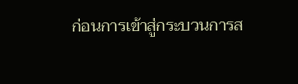ก่อนการเข้าสู่กระบวนการส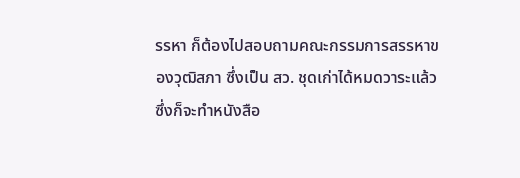รรหา ก็ต้องไปสอบถามคณะกรรมการสรรหาของวุฒิสภา ซึ่งเป็น สว. ชุดเก่าได้หมดวาระแล้ว ซึ่งก็จะทำหนังสือ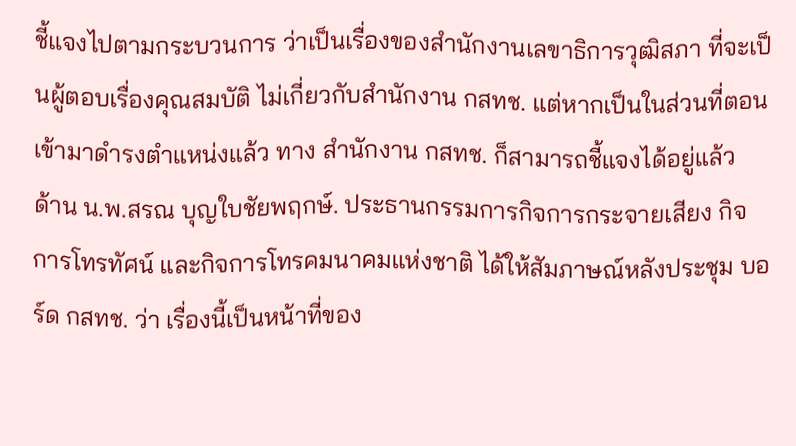ชี้แจงไปตามกระบวนการ ว่าเป็นเรื่องของสำนักงานเลขาธิการวุฒิสภา ที่จะเป็นผู้ตอบเรื่องคุณสมบัติ ไม่เกี่ยวกับสำนักงาน กสทช. แต่หากเป็นในส่วนที่ตอนเข้ามาดำรงตำแหน่งแล้ว ทาง สำนักงาน กสทช. ก็สามารถชี้แจงได้อยู่แล้ว
ด้าน น.พ.สรณ บุญใบชัยพฤกษ์. ประธานกรรมการกิจการกระจายเสียง กิจการโทรทัศน์ และกิจการโทรคมนาคมแห่งชาติ ได้ให้สัมภาษณ์หลังประชุม บอร์ด กสทช. ว่า เรื่องนี้เป็นหน้าที่ของ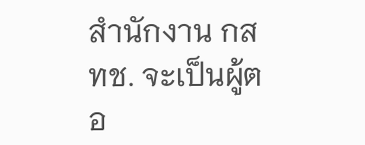สำนักงาน กสทช. จะเป็นผู้ตอ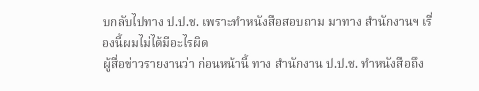บกลับไปทาง ป.ป.ช. เพราะทำหนังสือสอบถาม มาทาง สำนักงานฯ เรื่องนี้ผมไม่ได้มีอะไรผิด
ผู้สื่อข่าวรายงานว่า ก่อนหน้านี้ ทาง สำนักงาน ป.ป.ช. ทำหนังสือถึง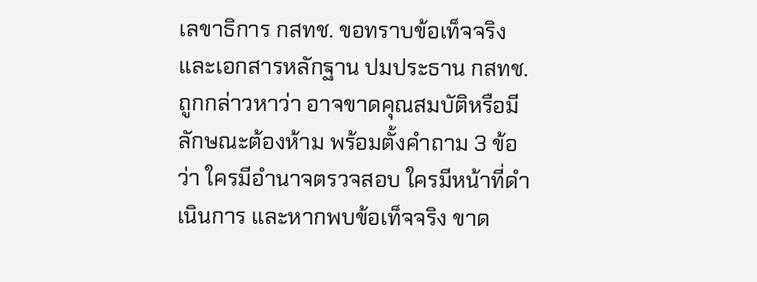เลขาธิการ กสทช. ขอทราบข้อเท็จจริงและเอกสารหลักฐาน ปมประธาน กสทช. ถูกกล่าวหาว่า อาจขาดคุณสมบัติหรือมีลักษณะต้องห้าม พร้อมตั้งคำถาม 3 ข้อว่า ใครมีอำนาจตรวจสอบ ใครมีหน้าที่ดำเนินการ และหากพบข้อเท็จจริง ขาด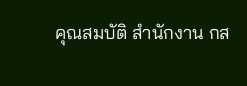คุณสมบัติ สำนักงาน กส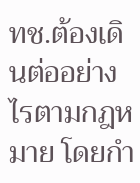ทช.ต้องเดินต่ออย่างไรตามกฎหมาย โดยกำ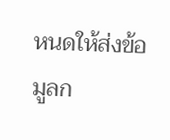หนดให้ส่งข้อมูลก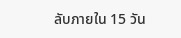ลับภายใน 15 วัน